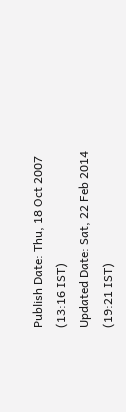Publish Date: Thu, 18 Oct 2007 (13:16 IST)
Updated Date: Sat, 22 Feb 2014 (19:21 IST)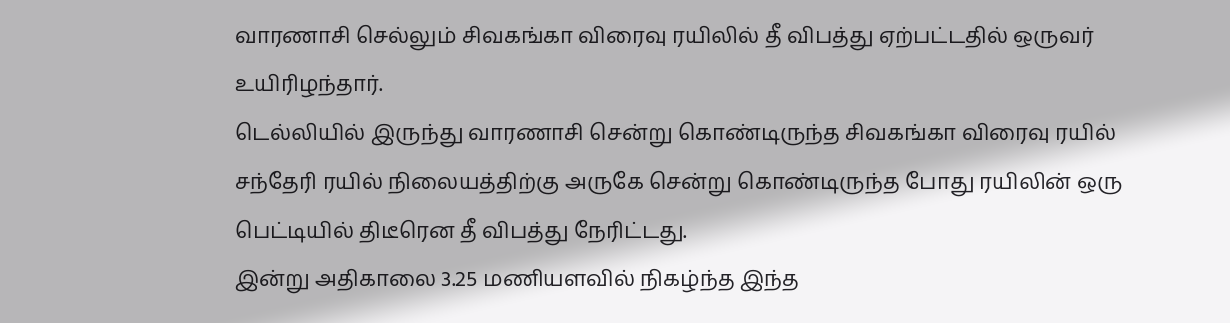வாரணாசி செல்லும் சிவகங்கா விரைவு ரயிலில் தீ விபத்து ஏற்பட்டதில் ஒருவர் உயிரிழந்தார்.
டெல்லியில் இருந்து வாரணாசி சென்று கொண்டிருந்த சிவகங்கா விரைவு ரயில் சந்தேரி ரயில் நிலையத்திற்கு அருகே சென்று கொண்டிருந்த போது ரயிலின் ஒரு பெட்டியில் திடீரென தீ விபத்து நேரிட்டது.
இன்று அதிகாலை 3.25 மணியளவில் நிகழ்ந்த இந்த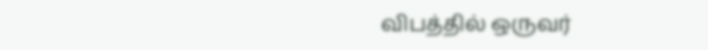விபத்தில் ஒருவர்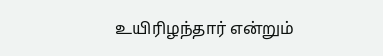உயிரிழந்தார் என்றும்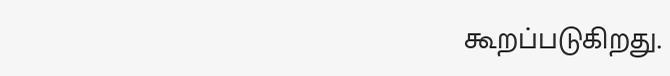கூறப்படுகிறது.